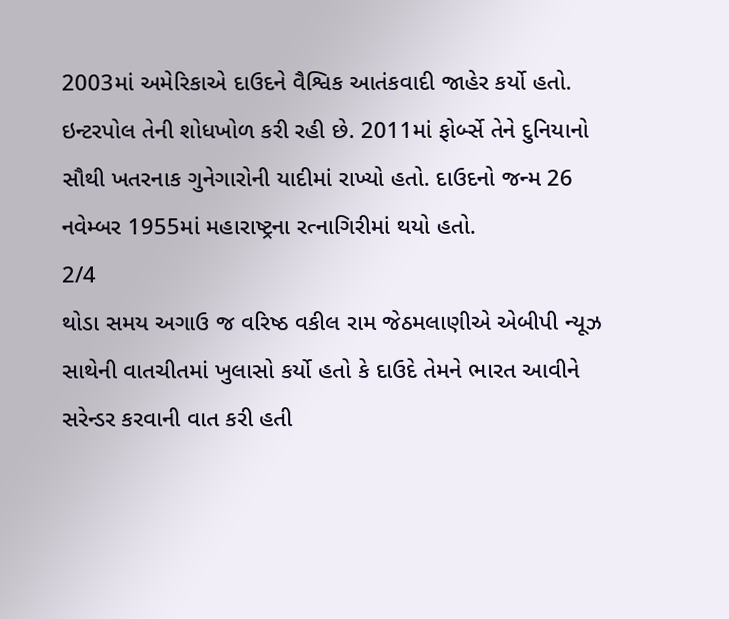2003માં અમેરિકાએ દાઉદને વૈશ્વિક આતંકવાદી જાહેર કર્યો હતો. ઇન્ટરપોલ તેની શોધખોળ કરી રહી છે. 2011માં ફોર્બ્સે તેને દુનિયાનો સૌથી ખતરનાક ગુનેગારોની યાદીમાં રાખ્યો હતો. દાઉદનો જન્મ 26 નવેમ્બર 1955માં મહારાષ્ટ્રના રત્નાગિરીમાં થયો હતો.
2/4
થોડા સમય અગાઉ જ વરિષ્ઠ વકીલ રામ જેઠમલાણીએ એબીપી ન્યૂઝ સાથેની વાતચીતમાં ખુલાસો કર્યો હતો કે દાઉદે તેમને ભારત આવીને સરેન્ડર કરવાની વાત કરી હતી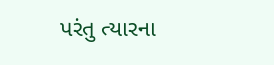પરંતુ ત્યારના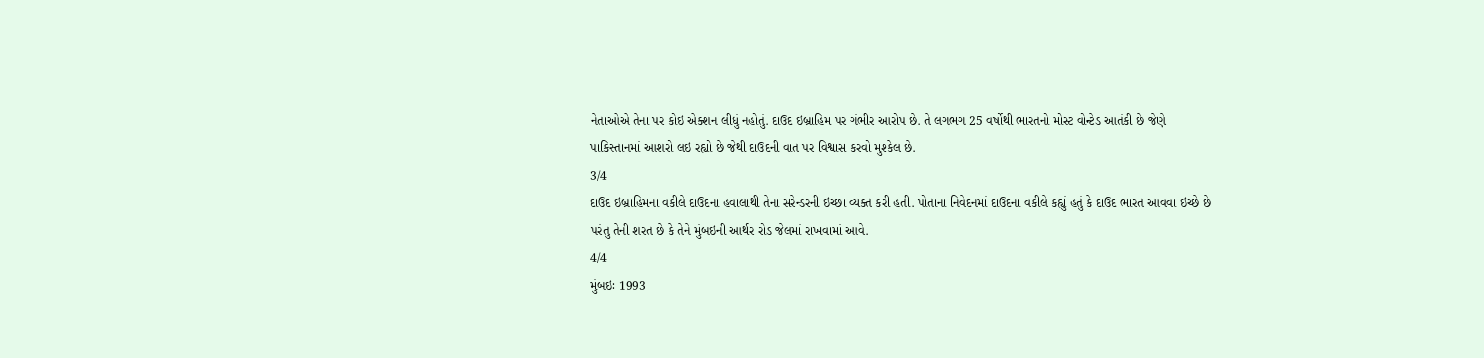નેતાઓએ તેના પર કોઇ એક્શન લીધું નહોતું. દાઉદ ઇબ્રાહિમ પર ગંભીર આરોપ છે. તે લગભગ 25 વર્ષોથી ભારતનો મોસ્ટ વોન્ટેડ આતંકી છે જેણે પાકિસ્તાનમાં આશરો લઇ રહ્યો છે જેથી દાઉદની વાત પર વિશ્વાસ કરવો મુશ્કેલ છે.
3/4
દાઉદ ઇબ્રાહિમના વકીલે દાઉદના હવાલાથી તેના સરેન્ડરની ઇચ્છા વ્યક્ત કરી હતી. પોતાના નિવેદનમાં દાઉદના વકીલે કહ્યું હતું કે દાઉદ ભારત આવવા ઇચ્છે છે પરંતુ તેની શરત છે કે તેને મુંબઇની આર્થર રોડ જેલમાં રાખવામાં આવે.
4/4
મુંબઇઃ 1993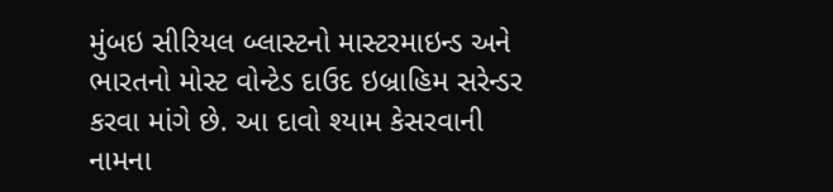મુંબઇ સીરિયલ બ્લાસ્ટનો માસ્ટરમાઇન્ડ અને ભારતનો મોસ્ટ વોન્ટેડ દાઉદ ઇબ્રાહિમ સરેન્ડર કરવા માંગે છે. આ દાવો શ્યામ કેસરવાની નામના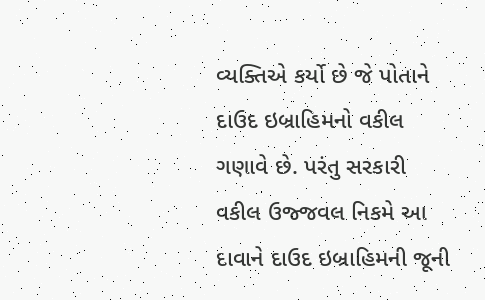વ્યક્તિએ કર્યો છે જે પોતાને દાઉદ ઇબ્રાહિમનો વકીલ ગણાવે છે. પરંતુ સરકારી વકીલ ઉજ્જવલ નિકમે આ દાવાને દાઉદ ઇબ્રાહિમની જૂની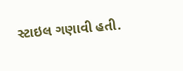સ્ટાઇલ ગણાવી હતી.